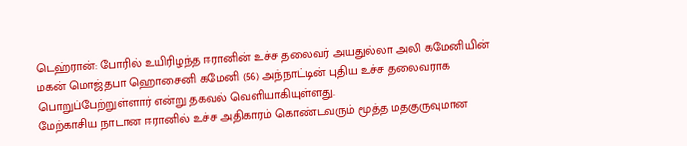டெஹ்ரான்: போரில் உயிரிழந்த ஈரானின் உச்ச தலைவர் அயதுல்லா அலி கமேனியின் மகன் மொஜ்தபா ஹொசைனி கமேனி (56) அந்நாட்டின் புதிய உச்ச தலைவராக பொறுப்பேற்றுள்ளார் என்று தகவல் வெளியாகியுள்ளது.
மேற்காசிய நாடான ஈரானில் உச்ச அதிகாரம் கொண்டவரும் மூத்த மதகுருவுமான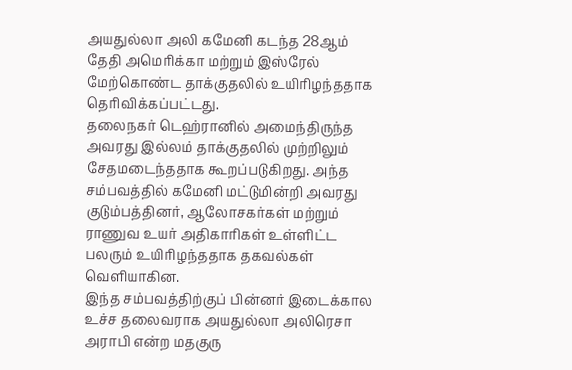அயதுல்லா அலி கமேனி கடந்த 28ஆம் தேதி அமெரிக்கா மற்றும் இஸ்ரேல் மேற்கொண்ட தாக்குதலில் உயிரிழந்ததாக தெரிவிக்கப்பட்டது.
தலைநகர் டெஹ்ரானில் அமைந்திருந்த அவரது இல்லம் தாக்குதலில் முற்றிலும் சேதமடைந்ததாக கூறப்படுகிறது. அந்த சம்பவத்தில் கமேனி மட்டுமின்றி அவரது குடும்பத்தினர், ஆலோசகர்கள் மற்றும் ராணுவ உயர் அதிகாரிகள் உள்ளிட்ட பலரும் உயிரிழந்ததாக தகவல்கள் வெளியாகின.
இந்த சம்பவத்திற்குப் பின்னர் இடைக்கால உச்ச தலைவராக அயதுல்லா அலிரெசா அராபி என்ற மதகுரு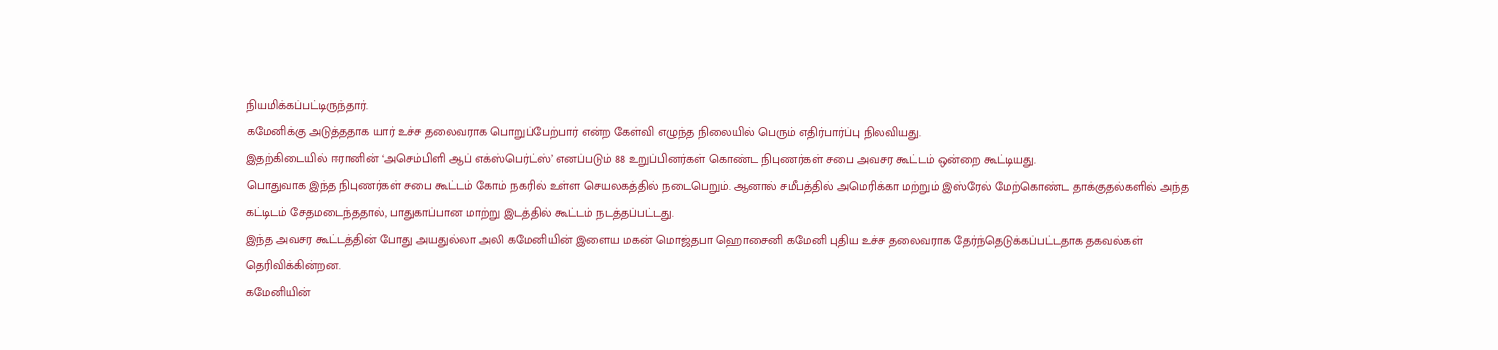நியமிக்கப்பட்டிருந்தார்.
கமேனிக்கு அடுத்ததாக யார் உச்ச தலைவராக பொறுப்பேற்பார் என்ற கேள்வி எழுந்த நிலையில் பெரும் எதிர்பார்ப்பு நிலவியது.
இதற்கிடையில் ஈரானின் ‘அசெம்பிளி ஆப் எக்ஸ்பெர்ட்ஸ்’ எனப்படும் 88 உறுப்பினர்கள் கொண்ட நிபுணர்கள் சபை அவசர கூட்டம் ஒன்றை கூட்டியது.
பொதுவாக இந்த நிபுணர்கள் சபை கூட்டம் கோம் நகரில் உள்ள செயலகத்தில் நடைபெறும். ஆனால் சமீபத்தில் அமெரிக்கா மற்றும் இஸ்ரேல் மேற்கொண்ட தாக்குதல்களில் அந்த கட்டிடம் சேதமடைந்ததால், பாதுகாப்பான மாற்று இடத்தில் கூட்டம் நடத்தப்பட்டது.
இந்த அவசர கூட்டத்தின் போது அயதுல்லா அலி கமேனியின் இளைய மகன் மொஜ்தபா ஹொசைனி கமேனி புதிய உச்ச தலைவராக தேர்ந்தெடுக்கப்பட்டதாக தகவல்கள் தெரிவிக்கின்றன.
கமேனியின்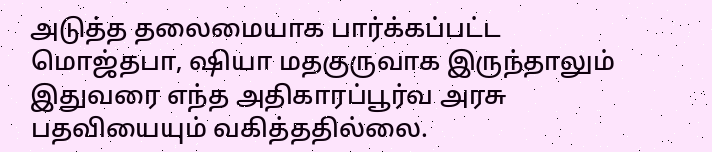அடுத்த தலைமையாக பார்க்கப்பட்ட மொஜ்தபா, ஷியா மதகுருவாக இருந்தாலும் இதுவரை எந்த அதிகாரப்பூர்வ அரசு பதவியையும் வகித்ததில்லை.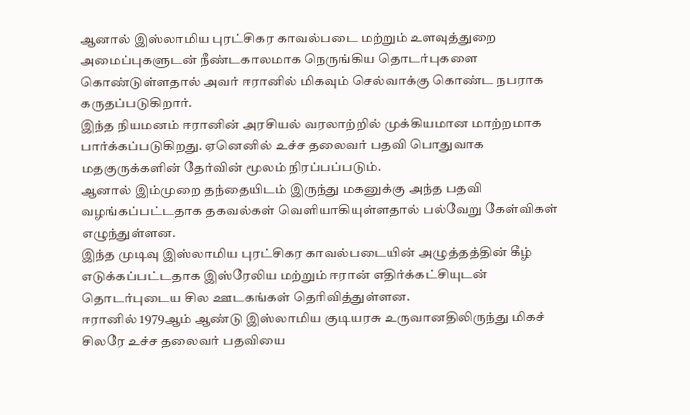ஆனால் இஸ்லாமிய புரட்சிகர காவல்படை மற்றும் உளவுத்துறை அமைப்புகளுடன் நீண்டகாலமாக நெருங்கிய தொடர்புகளை கொண்டுள்ளதால் அவர் ஈரானில் மிகவும் செல்வாக்கு கொண்ட நபராக கருதப்படுகிறார்.
இந்த நியமனம் ஈரானின் அரசியல் வரலாற்றில் முக்கியமான மாற்றமாக பார்க்கப்படுகிறது. ஏனெனில் உச்ச தலைவர் பதவி பொதுவாக மதகுருக்களின் தேர்வின் மூலம் நிரப்பப்படும்.
ஆனால் இம்முறை தந்தையிடம் இருந்து மகனுக்கு அந்த பதவி வழங்கப்பட்டதாக தகவல்கள் வெளியாகியுள்ளதால் பல்வேறு கேள்விகள் எழுந்துள்ளன.
இந்த முடிவு இஸ்லாமிய புரட்சிகர காவல்படையின் அழுத்தத்தின் கீழ் எடுக்கப்பட்டதாக இஸ்ரேலிய மற்றும் ஈரான் எதிர்க்கட்சியுடன் தொடர்புடைய சில ஊடகங்கள் தெரிவித்துள்ளன.
ஈரானில் 1979ஆம் ஆண்டு இஸ்லாமிய குடியரசு உருவானதிலிருந்து மிகச் சிலரே உச்ச தலைவர் பதவியை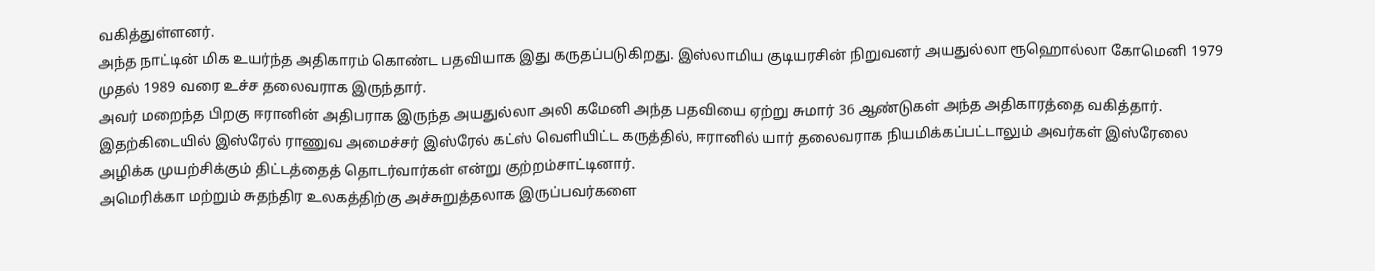வகித்துள்ளனர்.
அந்த நாட்டின் மிக உயர்ந்த அதிகாரம் கொண்ட பதவியாக இது கருதப்படுகிறது. இஸ்லாமிய குடியரசின் நிறுவனர் அயதுல்லா ரூஹொல்லா கோமெனி 1979 முதல் 1989 வரை உச்ச தலைவராக இருந்தார்.
அவர் மறைந்த பிறகு ஈரானின் அதிபராக இருந்த அயதுல்லா அலி கமேனி அந்த பதவியை ஏற்று சுமார் 36 ஆண்டுகள் அந்த அதிகாரத்தை வகித்தார்.
இதற்கிடையில் இஸ்ரேல் ராணுவ அமைச்சர் இஸ்ரேல் கட்ஸ் வெளியிட்ட கருத்தில், ஈரானில் யார் தலைவராக நியமிக்கப்பட்டாலும் அவர்கள் இஸ்ரேலை அழிக்க முயற்சிக்கும் திட்டத்தைத் தொடர்வார்கள் என்று குற்றம்சாட்டினார்.
அமெரிக்கா மற்றும் சுதந்திர உலகத்திற்கு அச்சுறுத்தலாக இருப்பவர்களை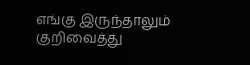எங்கு இருந்தாலும் குறிவைத்து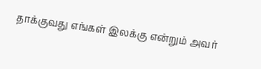தாக்குவது எங்கள் இலக்கு என்றும் அவர்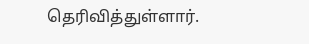தெரிவித்துள்ளார்.